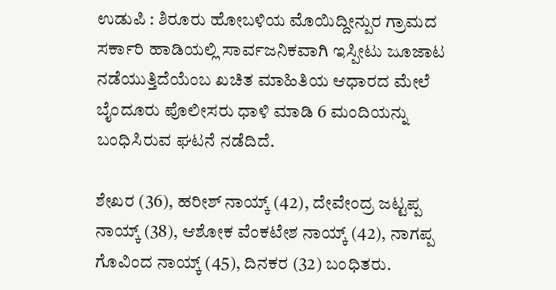ಉಡುಪಿ : ಶಿರೂರು ಹೋಬಳಿಯ ಮೊಯಿದ್ದೀನ್ಪುರ ಗ್ರಾಮದ ಸರ್ಕಾರಿ ಹಾಡಿಯಲ್ಲಿ ಸಾರ್ವಜನಿಕವಾಗಿ ಇಸ್ಪೀಟು ಜೂಜಾಟ ನಡೆಯುತ್ತಿದೆಯೆಂಬ ಖಚಿತ ಮಾಹಿತಿಯ ಆಧಾರದ ಮೇಲೆ ಬೈಂದೂರು ಪೊಲೀಸರು ಧಾಳಿ ಮಾಡಿ 6 ಮಂದಿಯನ್ನು ಬಂಧಿಸಿರುವ ಘಟನೆ ನಡೆದಿದೆ.

ಶೇಖರ (36), ಹರೀಶ್ ನಾಯ್ಕ್ (42), ದೇವೇಂದ್ರ ಜಟ್ಟಪ್ಪ ನಾಯ್ಕ್ (38), ಆಶೋಕ ವೆಂಕಟೇಶ ನಾಯ್ಕ್ (42), ನಾಗಪ್ಪ ಗೊವಿಂದ ನಾಯ್ಕ್ (45), ದಿನಕರ (32) ಬಂಧಿತರು.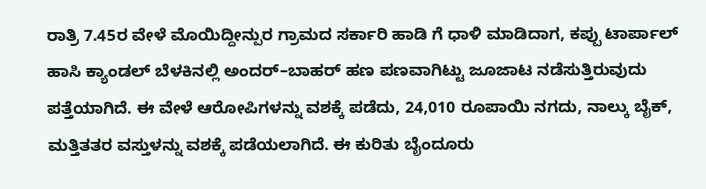ರಾತ್ರಿ 7.45ರ ವೇಳೆ ಮೊಯಿದ್ದೀನ್ಪುರ ಗ್ರಾಮದ ಸರ್ಕಾರಿ ಹಾಡಿ ಗೆ ಧಾಳಿ ಮಾಡಿದಾಗ, ಕಪ್ಪು ಟಾರ್ಪಾಲ್ ಹಾಸಿ ಕ್ಯಾಂಡಲ್ ಬೆಳಕಿನಲ್ಲಿ ಅಂದರ್–ಬಾಹರ್ ಹಣ ಪಣವಾಗಿಟ್ಟು ಜೂಜಾಟ ನಡೆಸುತ್ತಿರುವುದು ಪತ್ತೆಯಾಗಿದೆ. ಈ ವೇಳೆ ಆರೋಪಿಗಳನ್ನು ವಶಕ್ಕೆ ಪಡೆದು, 24,010 ರೂಪಾಯಿ ನಗದು, ನಾಲ್ಕು ಬೈಕ್, ಮತ್ತಿತತರ ವಸ್ತುಳನ್ನು ವಶಕ್ಕೆ ಪಡೆಯಲಾಗಿದೆ. ಈ ಕುರಿತು ಬೈಂದೂರು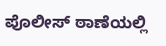ಪೊಲೀಸ್ ಠಾಣೆಯಲ್ಲಿ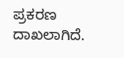ಪ್ರಕರಣ ದಾಖಲಾಗಿದೆ.